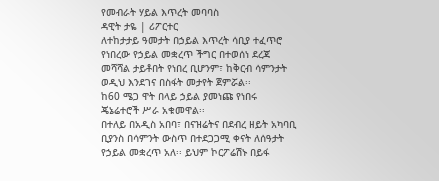የመብራት ሃይል እጥረት መባባስ
ዳዊት ታዬ | ሪፖርተር
ለተከታታይ ዓመታት በኃይል እጥረት ሳቢያ ተፈጥሮ የነበረው የኃይል መቋረጥ ችግር በተወሰነ ደረጃ መሻሻል ታይቶበት የነበረ ቢሆንም፣ ከቅርብ ሳምንታት ወዲህ እንደገና በስፋት መታየት ጀምሯል፡፡
ከ60 ሜጋ ዋት በላይ ኃይል ያመነጩ የነበሩ ጄኔሬተሮች ሥራ አቁመዋል፡፡
በተለይ በአዲስ አበባ፣ በናዝሬትና በደብረ ዘይት አካባቢ ቢያንስ በሳምንት ውስጥ በተደጋጋሚ ቀናት ለሰዓታት የኃይል መቋረጥ አለ፡፡ ይህም ኮርፖሬሽኑ በይፋ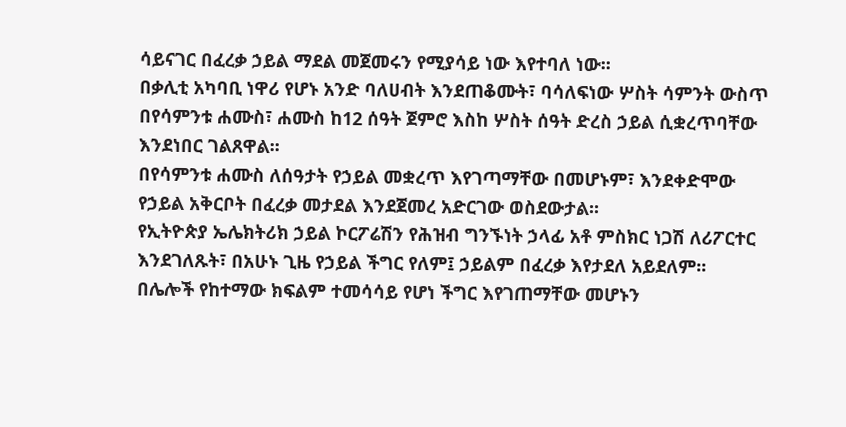ሳይናገር በፈረቃ ኃይል ማደል መጀመሩን የሚያሳይ ነው እየተባለ ነው፡፡
በቃሊቲ አካባቢ ነዋሪ የሆኑ አንድ ባለሀብት እንደጠቆሙት፣ ባሳለፍነው ሦስት ሳምንት ውስጥ በየሳምንቱ ሐሙስ፣ ሐሙስ ከ12 ሰዓት ጀምሮ እስከ ሦስት ሰዓት ድረስ ኃይል ሲቋረጥባቸው እንደነበር ገልጸዋል፡፡
በየሳምንቱ ሐሙስ ለሰዓታት የኃይል መቋረጥ እየገጣማቸው በመሆኑም፣ እንደቀድሞው የኃይል አቅርቦት በፈረቃ መታደል እንደጀመረ አድርገው ወስደውታል፡፡
የኢትዮጵያ ኤሌክትሪክ ኃይል ኮርፖሬሽን የሕዝብ ግንኙነት ኃላፊ አቶ ምስክር ነጋሽ ለሪፖርተር እንደገለጹት፣ በአሁኑ ጊዜ የኃይል ችግር የለም፤ ኃይልም በፈረቃ እየታደለ አይደለም፡፡
በሌሎች የከተማው ክፍልም ተመሳሳይ የሆነ ችግር እየገጠማቸው መሆኑን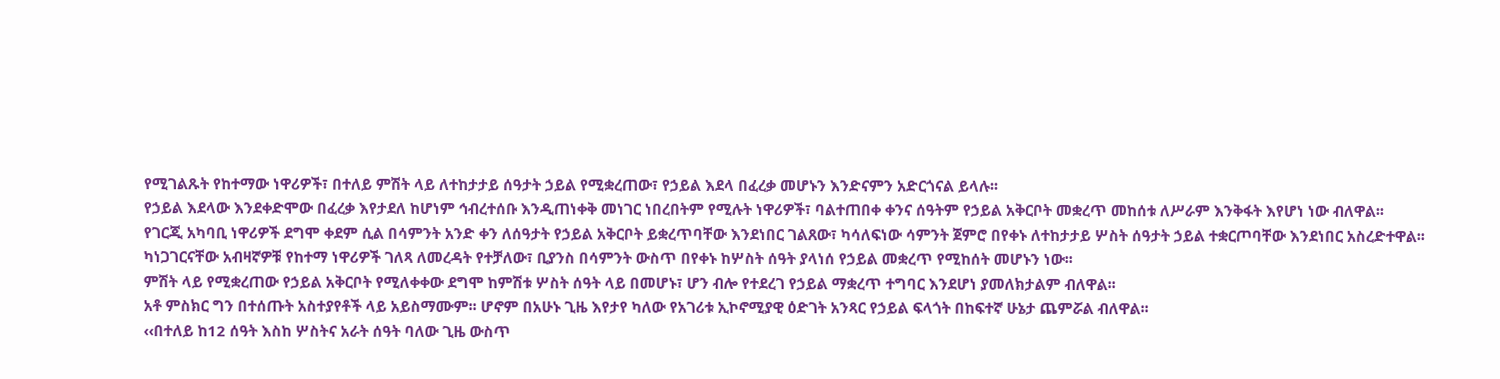የሚገልጹት የከተማው ነዋሪዎች፣ በተለይ ምሽት ላይ ለተከታታይ ሰዓታት ኃይል የሚቋረጠው፣ የኃይል እደላ በፈረቃ መሆኑን እንድናምን አድርጎናል ይላሉ፡፡
የኃይል እደላው እንደቀድሞው በፈረቃ እየታደለ ከሆነም ኅብረተሰቡ እንዲጠነቀቅ መነገር ነበረበትም የሚሉት ነዋሪዎች፣ ባልተጠበቀ ቀንና ሰዓትም የኃይል አቅርቦት መቋረጥ መከሰቱ ለሥራም እንቅፋት እየሆነ ነው ብለዋል፡፡
የገርጂ አካባቢ ነዋሪዎች ደግሞ ቀደም ሲል በሳምንት አንድ ቀን ለሰዓታት የኃይል አቅርቦት ይቋረጥባቸው እንደነበር ገልጸው፣ ካሳለፍነው ሳምንት ጀምሮ በየቀኑ ለተከታታይ ሦስት ሰዓታት ኃይል ተቋርጦባቸው እንደነበር አስረድተዋል፡፡
ካነጋገርናቸው አብዛኛዎቹ የከተማ ነዋሪዎች ገለጻ ለመረዳት የተቻለው፣ ቢያንስ በሳምንት ውስጥ በየቀኑ ከሦስት ሰዓት ያላነሰ የኃይል መቋረጥ የሚከሰት መሆኑን ነው፡፡
ምሽት ላይ የሚቋረጠው የኃይል አቅርቦት የሚለቀቀው ደግሞ ከምሽቱ ሦስት ሰዓት ላይ በመሆኑ፣ ሆን ብሎ የተደረገ የኃይል ማቋረጥ ተግባር እንደሆነ ያመለክታልም ብለዋል፡፡
አቶ ምስክር ግን በተሰጡት አስተያየቶች ላይ አይስማሙም፡፡ ሆኖም በአሁኑ ጊዜ እየታየ ካለው የአገሪቱ ኢኮኖሚያዊ ዕድገት አንጻር የኃይል ፍላጎት በከፍተኛ ሁኔታ ጨምሯል ብለዋል፡፡
‹‹በተለይ ከ12 ሰዓት እስከ ሦስትና አራት ሰዓት ባለው ጊዜ ውስጥ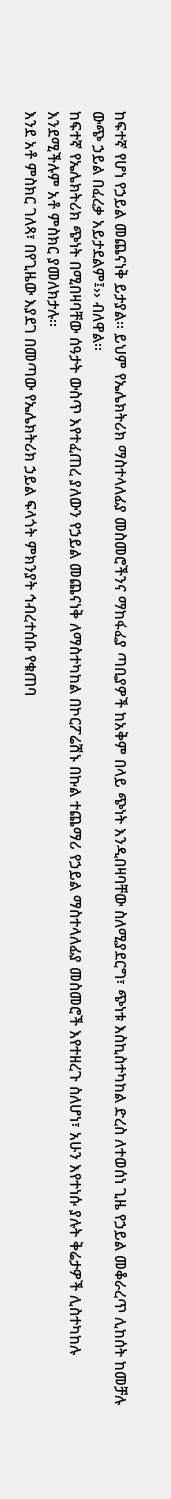ከፍተኛ የሆነ የኃይል መጨናነቅ ይታያል፡፡ ይህም የኤሌክትሪክ ማስተላለፊያ መስመሮችንና ማከፋፈያ ጣቢያዎች ከአቅም በላይ ጭነት እንዲበዛባቸው ስለሚያደርግ፣ ጭነቱ እስኪስተካከል ድረስ ለተወሰነ ጊዜ የኃይል መቆራረጥ ሊከሰት ከመቻሉ ውጭ ኃይል በፈረቃ አይታደልም፤›› ብለዋል፡፡
ከፍተኛ የኤሌክትሪክ ጭነት በሚበዛባቸው ሰዓታት ውስጥ እየተፈጠረ ያለውን የኃይል መጨናነቅ ለማስተካከል በኮርፖሬሽኑ በኩል ተጨማሪ የኃይል ማስተላለፊያ መስመሮች እየተዘረጉ ስለሆነ፣ አሁን እየተነሱ ያሉት ቅሬታዎች ሊስተካከሉ እንደሚችሉም አቶ ምስክር ያመለክታሉ፡፡
እንደ አቶ ምስክር ገለጻ፣ በየጊዜው እያደገ በመጣው የኤሌክትሪክ ኃይል ፍላጎት ምክንያት ኅብረተሰቡ የቁጠባ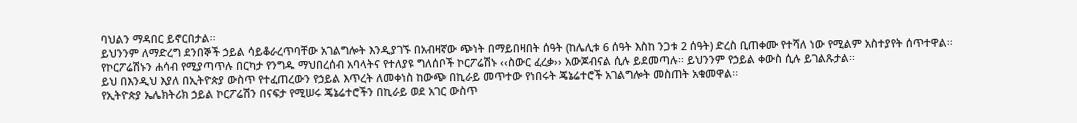ባህልን ማዳበር ይኖርበታል፡፡
ይህንንም ለማድረግ ደንበኞች ኃይል ሳይቆራረጥባቸው አገልግሎት እንዲያገኙ በአብዛኛው ጭነት በማይበዛበት ሰዓት (ከሌሊቱ 6 ሰዓት እስከ ንጋቱ 2 ሰዓት) ድረስ ቢጠቀሙ የተሻለ ነው የሚልም አስተያየት ሰጥተዋል፡፡
የኮርፖሬሽኑን ሐሳብ የሚያጣጥሉ በርካታ የንግዱ ማህበረሰብ አባላትና የተለያዩ ግለሰቦች ኮርፖሬሽኑ ‹‹ስውር ፈረቃ›› አውጆብናል ሲሉ ይደመጣሉ፡፡ ይህንንም የኃይል ቀውስ ሲሉ ይገልጹታል፡፡
ይህ በእንዲህ እያለ በኢትዮጵያ ውስጥ የተፈጠረውን የኃይል እጥረት ለመቀነስ ከውጭ በኪራይ መጥተው የነበሩት ጄኔሬተሮች አገልግሎት መስጠት አቁመዋል፡፡
የኢትዮጵያ ኤሌክትሪክ ኃይል ኮርፖሬሽን በናፍታ የሚሠሩ ጄኔሬተሮችን በኪራይ ወደ አገር ውስጥ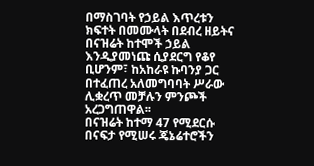በማስገባት የኃይል እጥረቱን ክፍተት በመሙላት በደብረ ዘይትና በናዝሬት ከተሞች ኃይል እንዲያመነጩ ሲያደርግ የቆየ ቢሆንም፣ ከአከራዩ ኩባንያ ጋር በተፈጠረ አለመግባባት ሥራው ሊቋረጥ መቻሉን ምንጮች አረጋግጠዋል፡፡
በናዝሬት ከተማ 47 የሚደርሱ በናፍታ የሚሠሩ ጄኔሬተሮችን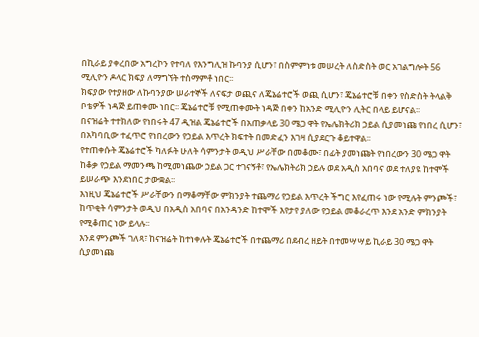በኪራይ ያቀረበው አግረኮን የተባለ የእንግሊዝ ኩባንያ ሲሆን፣ በስምምነቱ መሠረት ለስድስት ወር አገልግሎት 56 ሚሊዮን ዶላር ክፍያ ለማግኘት ተስማምቶ ነበር፡፡
ክፍያው የተያዘው ለኩባንያው ሠራተኞች ለናፍታ ወጪና ለጄኔሬተሮች ወጪ ሲሆን፣ ጄኔሬተሮቹ በቀን የስድስት ትላልቅ ቦቴዎች ነዳጅ ይጠቀሙ ነበር፡፡ ጄኔሬተሮቹ የሚጠቀሙት ነዳጅ በቀን ከአንድ ሚሊዮን ሊትር በላይ ይሆናል፡፡
በናዝሬት ተተክለው የነበሩት 47 ዲዝል ጄኔሬተሮች በአጠቃላይ 30 ሜጋ ዋት የኤሌክትሪክ ኃይል ሲያመነጩ የነበረ ሲሆን፣ በአካባቢው ተፈጥሮ የነበረውን የኃይል እጥረት ክፍተት በመድፈን እገዛ ሲያደርጉ ቆይተዋል፡፡
የተጠቀሱት ጄኔሬተሮች ካለፉት ሁለት ሳምንታት ወዲህ ሥራቸው በመቆሙ፣ በፊት ያመነጩት የነበረውን 30 ሜጋ ዋት ከቆቃ የኃይል ማመንጫ ከሚመነጨው ኃይል ጋር ተገናኝቶ፣ የኤሌክትሪክ ኃይሉ ወደ አዲስ አበባና ወደ ተለያዩ ከተሞች ይሠራጭ እንደነበር ታውቋል፡፡
እነዚህ ጄኔሬተሮች ሥራቸውን በማቆማቸው ምክንያት ተጨማሪ የኃይል እጥረት ችግር እየፈጠሩ ነው የሚሉት ምንጮች፣ ከጥቂት ሳምንታት ወዲህ በአዲስ አበባና በአንዳንድ ከተሞች እየታየ ያለው የኃይል መቆራረጥ እንደ አንድ ምክንያት የሚቆጠር ነው ይላሉ፡፡
እንደ ምንጮች ገለጻ፣ ከናዝሬት ከተነቀሉት ጄኔሬተሮች በተጨማሪ በደብረ ዘይት በተመሣሣይ ኪራይ 30 ሜጋ ዋት ሲያመነጩ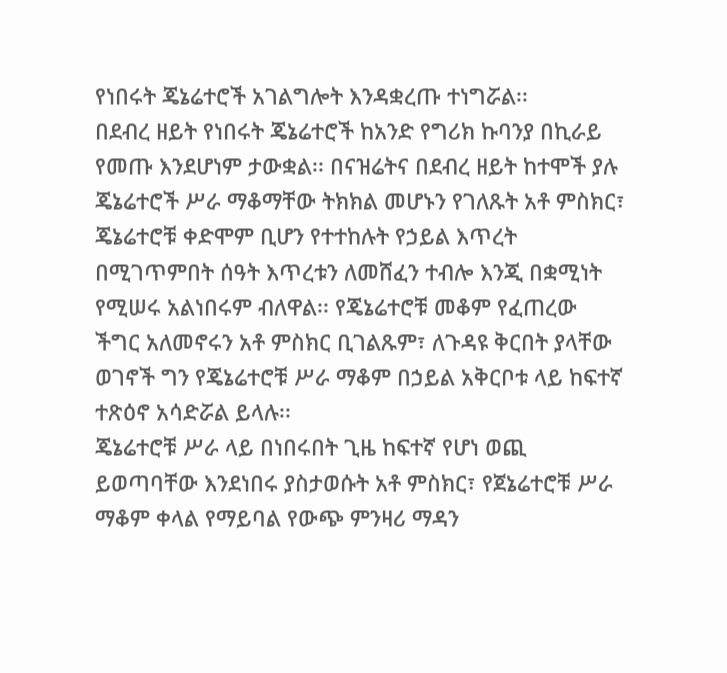የነበሩት ጄኔሬተሮች አገልግሎት እንዳቋረጡ ተነግሯል፡፡
በደብረ ዘይት የነበሩት ጄኔሬተሮች ከአንድ የግሪክ ኩባንያ በኪራይ የመጡ እንደሆነም ታውቋል፡፡ በናዝሬትና በደብረ ዘይት ከተሞች ያሉ ጄኔሬተሮች ሥራ ማቆማቸው ትክክል መሆኑን የገለጹት አቶ ምስክር፣ ጄኔሬተሮቹ ቀድሞም ቢሆን የተተከሉት የኃይል እጥረት በሚገጥምበት ሰዓት እጥረቱን ለመሸፈን ተብሎ እንጂ በቋሚነት የሚሠሩ አልነበሩም ብለዋል፡፡ የጄኔሬተሮቹ መቆም የፈጠረው ችግር አለመኖሩን አቶ ምስክር ቢገልጹም፣ ለጉዳዩ ቅርበት ያላቸው ወገኖች ግን የጄኔሬተሮቹ ሥራ ማቆም በኃይል አቅርቦቱ ላይ ከፍተኛ ተጽዕኖ አሳድሯል ይላሉ፡፡
ጄኔሬተሮቹ ሥራ ላይ በነበሩበት ጊዜ ከፍተኛ የሆነ ወጪ ይወጣባቸው እንደነበሩ ያስታወሱት አቶ ምስክር፣ የጀኔሬተሮቹ ሥራ ማቆም ቀላል የማይባል የውጭ ምንዛሪ ማዳን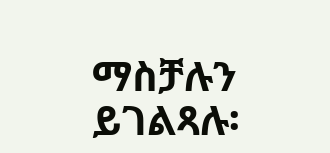ማስቻሉን ይገልጻሉ፡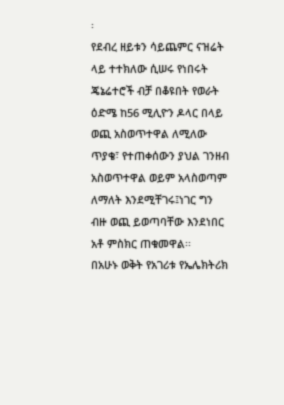፡
የደብረ ዘይቱን ሳይጨምር ናዝሬት ላይ ተተክለው ሲሠሩ የነበሩት ጄኔሬተሮች ብቻ በቆዩበት የወራት ዕድሜ ከ56 ሚሊዮን ዶላር በላይ ወጪ አስወጥተዋል ለሚለው ጥያቄ፣ የተጠቀሰውን ያህል ገንዘብ አስወጥተዋል ወይም አላስወጣም ለማለት እንደሚቸገሩ፤ነገር ግን ብዙ ወጪ ይወጣባቸው እንደነበር አቶ ምስክር ጠቁመዋል፡፡
በአሁኑ ወቅት የአገሪቱ የኤሌክትሪክ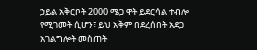ኃይል አቅርቦት 2000 ሜጋ ዋት ይደርሳል ተብሎ የሚገመት ሲሆን፣ ይህ አቅም በደረሰበት አደጋ አገልግሎት መስጠት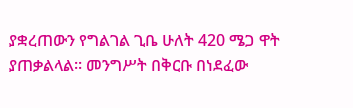ያቋረጠውን የግልገል ጊቤ ሁለት 420 ሜጋ ዋት ያጠቃልላል፡፡ መንግሥት በቅርቡ በነደፈው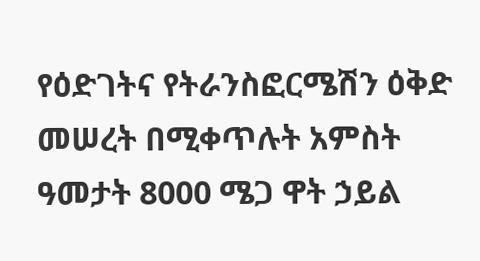የዕድገትና የትራንስፎርሜሽን ዕቅድ መሠረት በሚቀጥሉት አምስት ዓመታት 8000 ሜጋ ዋት ኃይል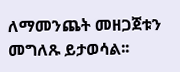ለማመንጨት መዘጋጀቱን መግለጹ ይታወሳል፡፡